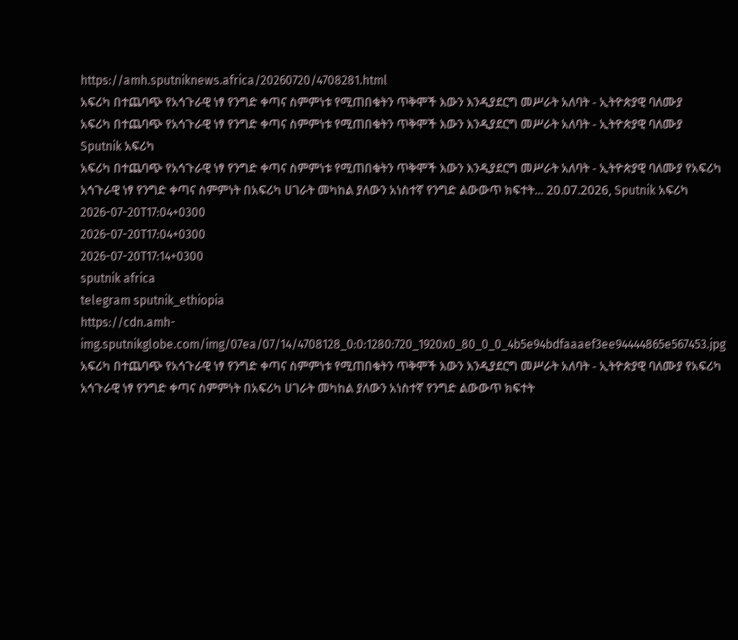https://amh.sputniknews.africa/20260720/4708281.html
አፍሪካ በተጨባጭ የአኅጉራዊ ነፃ የንግድ ቀጣና ስምምነቱ የሚጠበቁትን ጥቅሞች እውን እንዲያደርግ መሥራት አለባት - ኢትዮጵያዊ ባለሙያ
አፍሪካ በተጨባጭ የአኅጉራዊ ነፃ የንግድ ቀጣና ስምምነቱ የሚጠበቁትን ጥቅሞች እውን እንዲያደርግ መሥራት አለባት - ኢትዮጵያዊ ባለሙያ
Sputnik አፍሪካ
አፍሪካ በተጨባጭ የአኅጉራዊ ነፃ የንግድ ቀጣና ስምምነቱ የሚጠበቁትን ጥቅሞች እውን እንዲያደርግ መሥራት አለባት - ኢትዮጵያዊ ባለሙያ የአፍሪካ አኅጉራዊ ነፃ የንግድ ቀጣና ስምምነት በአፍሪካ ሀገራት መካከል ያለውን አነስተኛ የንግድ ልውውጥ ክፍተት... 20.07.2026, Sputnik አፍሪካ
2026-07-20T17:04+0300
2026-07-20T17:04+0300
2026-07-20T17:14+0300
sputnik africa
telegram sputnik_ethiopia
https://cdn.amh-img.sputnikglobe.com/img/07ea/07/14/4708128_0:0:1280:720_1920x0_80_0_0_4b5e94bdfaaaef3ee94444865e567453.jpg
አፍሪካ በተጨባጭ የአኅጉራዊ ነፃ የንግድ ቀጣና ስምምነቱ የሚጠበቁትን ጥቅሞች እውን እንዲያደርግ መሥራት አለባት - ኢትዮጵያዊ ባለሙያ የአፍሪካ አኅጉራዊ ነፃ የንግድ ቀጣና ስምምነት በአፍሪካ ሀገራት መካከል ያለውን አነስተኛ የንግድ ልውውጥ ክፍተት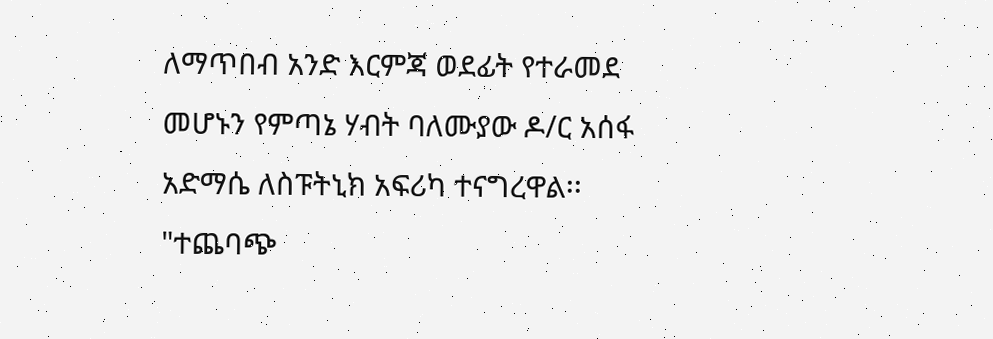ለማጥበብ አንድ እርምጃ ወደፊት የተራመደ መሆኑን የምጣኔ ሃብት ባለሙያው ዶ/ር አሰፋ አድማሴ ለስፑትኒክ አፍሪካ ተናግረዋል፡፡ "ተጨባጭ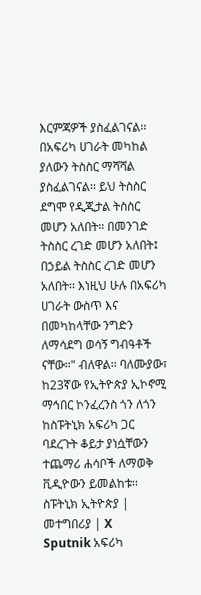እርምጃዎች ያስፈልገናል፡፡ በአፍሪካ ሀገራት መካከል ያለውን ትስስር ማሻሻል ያስፈልገናል፡፡ ይህ ትስስር ደግሞ የዲጂታል ትስስር መሆን አለበት። በመንገድ ትስስር ረገድ መሆን አለበት፤ በኃይል ትስስር ረገድ መሆን አለበት፡፡ እነዚህ ሁሉ በአፍሪካ ሀገራት ውስጥ እና በመካከላቸው ንግድን ለማሳደግ ወሳኝ ግብዓቶች ናቸው።" ብለዋል፡፡ ባለሙያው፣ ከ23ኛው የኢትዮጵያ ኢኮኖሚ ማኅበር ኮንፈረንስ ጎን ለጎን ከስፑትኒክ አፍሪካ ጋር ባደረጉት ቆይታ ያነሷቸውን ተጨማሪ ሐሳቦች ለማወቅ ቪዲዮውን ይመልከቱ፡፡ ስፑትኒክ ኢትዮጵያ | መተግበሪያ | X
Sputnik አፍሪካ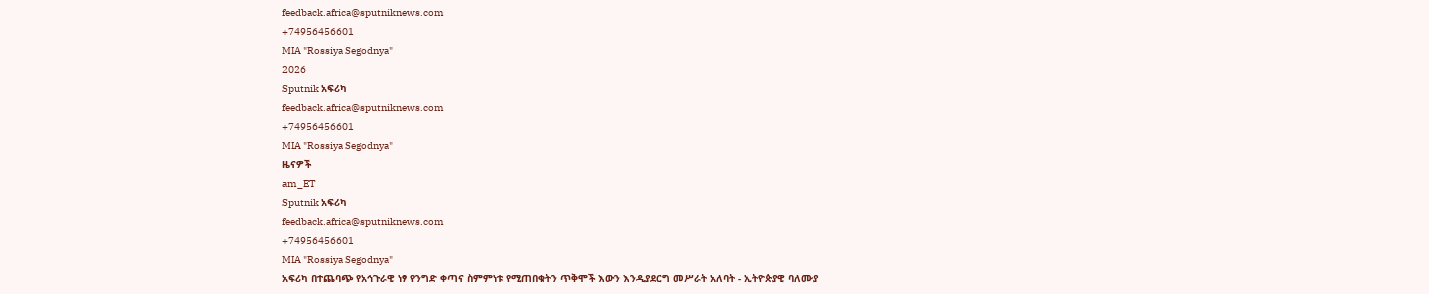feedback.africa@sputniknews.com
+74956456601
MIA "Rossiya Segodnya"
2026
Sputnik አፍሪካ
feedback.africa@sputniknews.com
+74956456601
MIA "Rossiya Segodnya"
ዜናዎች
am_ET
Sputnik አፍሪካ
feedback.africa@sputniknews.com
+74956456601
MIA "Rossiya Segodnya"
አፍሪካ በተጨባጭ የአኅጉራዊ ነፃ የንግድ ቀጣና ስምምነቱ የሚጠበቁትን ጥቅሞች እውን እንዲያደርግ መሥራት አለባት - ኢትዮጵያዊ ባለሙያ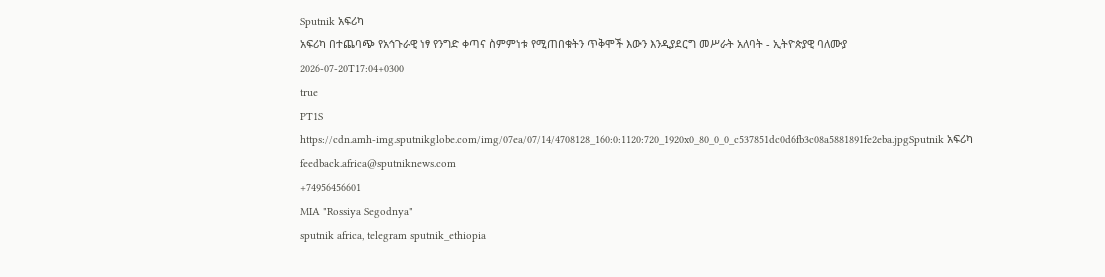Sputnik አፍሪካ
አፍሪካ በተጨባጭ የአኅጉራዊ ነፃ የንግድ ቀጣና ስምምነቱ የሚጠበቁትን ጥቅሞች እውን እንዲያደርግ መሥራት አለባት - ኢትዮጵያዊ ባለሙያ
2026-07-20T17:04+0300
true
PT1S
https://cdn.amh-img.sputnikglobe.com/img/07ea/07/14/4708128_160:0:1120:720_1920x0_80_0_0_c537851dc0d6fb3c08a5881891fe2eba.jpgSputnik አፍሪካ
feedback.africa@sputniknews.com
+74956456601
MIA "Rossiya Segodnya"
sputnik africa, telegram sputnik_ethiopia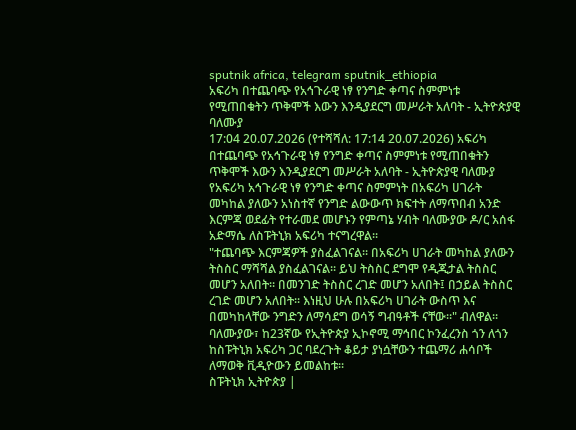sputnik africa, telegram sputnik_ethiopia
አፍሪካ በተጨባጭ የአኅጉራዊ ነፃ የንግድ ቀጣና ስምምነቱ የሚጠበቁትን ጥቅሞች እውን እንዲያደርግ መሥራት አለባት - ኢትዮጵያዊ ባለሙያ
17:04 20.07.2026 (የተሻሻለ: 17:14 20.07.2026) አፍሪካ በተጨባጭ የአኅጉራዊ ነፃ የንግድ ቀጣና ስምምነቱ የሚጠበቁትን ጥቅሞች እውን እንዲያደርግ መሥራት አለባት - ኢትዮጵያዊ ባለሙያ
የአፍሪካ አኅጉራዊ ነፃ የንግድ ቀጣና ስምምነት በአፍሪካ ሀገራት መካከል ያለውን አነስተኛ የንግድ ልውውጥ ክፍተት ለማጥበብ አንድ እርምጃ ወደፊት የተራመደ መሆኑን የምጣኔ ሃብት ባለሙያው ዶ/ር አሰፋ አድማሴ ለስፑትኒክ አፍሪካ ተናግረዋል፡፡
"ተጨባጭ እርምጃዎች ያስፈልገናል፡፡ በአፍሪካ ሀገራት መካከል ያለውን ትስስር ማሻሻል ያስፈልገናል፡፡ ይህ ትስስር ደግሞ የዲጂታል ትስስር መሆን አለበት። በመንገድ ትስስር ረገድ መሆን አለበት፤ በኃይል ትስስር ረገድ መሆን አለበት፡፡ እነዚህ ሁሉ በአፍሪካ ሀገራት ውስጥ እና በመካከላቸው ንግድን ለማሳደግ ወሳኝ ግብዓቶች ናቸው።" ብለዋል፡፡
ባለሙያው፣ ከ23ኛው የኢትዮጵያ ኢኮኖሚ ማኅበር ኮንፈረንስ ጎን ለጎን ከስፑትኒክ አፍሪካ ጋር ባደረጉት ቆይታ ያነሷቸውን ተጨማሪ ሐሳቦች ለማወቅ ቪዲዮውን ይመልከቱ፡፡
ስፑትኒክ ኢትዮጵያ |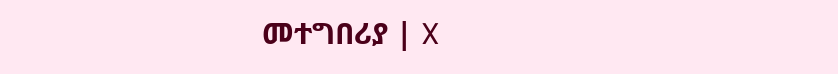መተግበሪያ | X